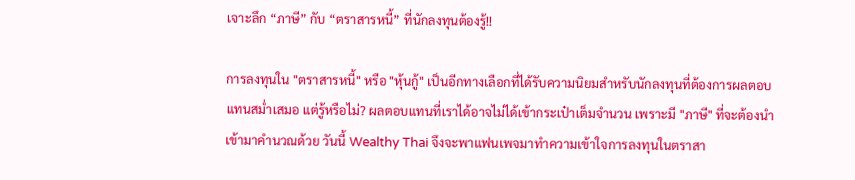เจาะลึก “ภาษี” กับ “ตราสารหนี้” ที่นักลงทุนต้องรู้!!

การลงทุนใน "ตราสารหนี้" หรือ "หุ้นกู้" เป็นอีกทางเลือกที่ได้รับความนิยมสำหรับนักลงทุนที่ต้องการผลตอบแทนสม่ำเสมอ แต่รู้หรือไม่? ผลตอบแทนที่เราได้อาจไม่ได้เข้ากระเป๋าเต็มจำนวน เพราะมี "ภาษี" ที่จะต้องนำเข้ามาคำนวณด้วย วันนี้ Wealthy Thai จึงจะพาแฟนเพจมาทำความเข้าใจการลงทุนในตราสา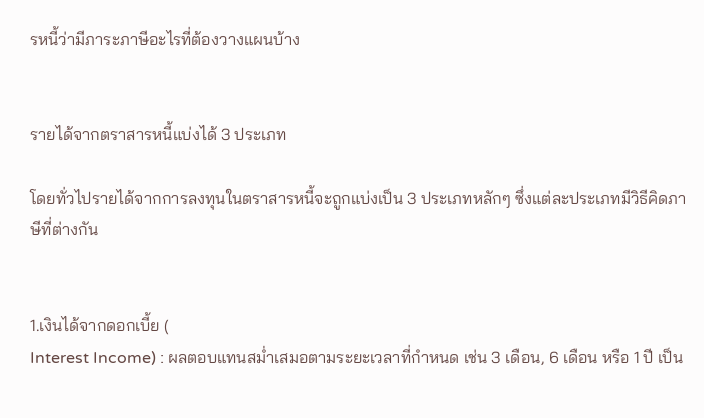รหนี้ว่ามีภาระภาษีอะไรที่ต้องวางแผนบ้าง


รายได้จากตราสารหนี้แบ่งได้ 3 ประเภท

โดยทั่วไปรายได้จากการลงทุนในตราสารหนี้จะถูกแบ่งเป็น 3 ประเภทหลักๆ ซึ่งแต่ละประเภทมีวิธีคิดภาษีที่ต่างกัน


1.เงินได้จากดอกเบี้ย (
Interest Income) : ผลตอบแทนสม่ำเสมอตามระยะเวลาที่กำหนด เช่น 3 เดือน, 6 เดือน หรือ 1 ปี เป็น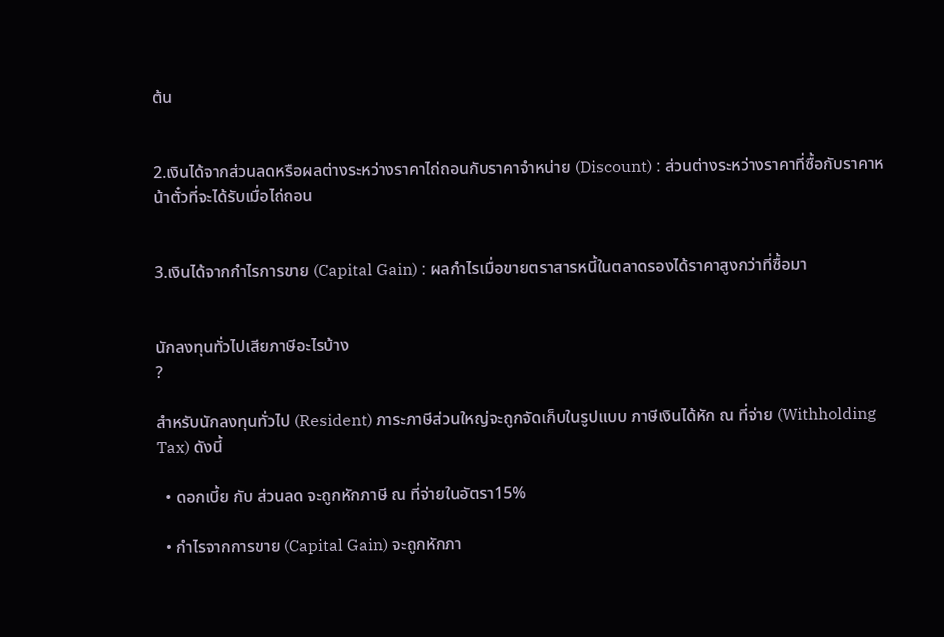ต้น


2.เงินได้จากส่วนลดหรือผลต่างระหว่างราคาไถ่ถอนกับราคาจำหน่าย (Discount) : ส่วนต่างระหว่างราคาที่ซื้อกับราคาหน้าตั๋วที่จะได้รับเมื่อไถ่ถอน


3.เงินได้จากกำไรการขาย (Capital Gain) : ผลกำไรเมื่อขายตราสารหนี้ในตลาดรองได้ราคาสูงกว่าที่ซื้อมา


นักลงทุนทั่วไปเสียภาษีอะไรบ้าง
?

สำหรับนักลงทุนทั่วไป (Resident) ภาระภาษีส่วนใหญ่จะถูกจัดเก็บในรูปแบบ ภาษีเงินได้หัก ณ ที่จ่าย (Withholding Tax) ดังนี้

  • ดอกเบี้ย กับ ส่วนลด จะถูกหักภาษี ณ ที่จ่ายในอัตรา15%

  • กำไรจากการขาย (Capital Gain) จะถูกหักภา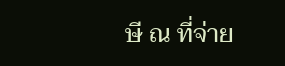ษี ณ ที่จ่าย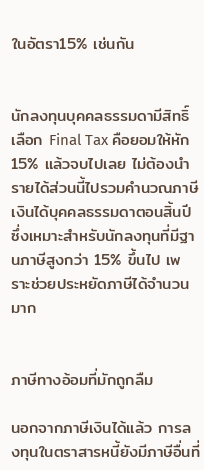ในอัตรา15% เช่นกัน


นักลงทุนบุคคลธรรมดามีสิทธิ์เลือก Final Tax คือยอมให้หัก 15% แล้วจบไปเลย ไม่ต้องนำรายได้ส่วนนี้ไปรวมคำนวณภาษีเงินได้บุคคลธรรมดาตอนสิ้นปี ซึ่งเหมาะสำหรับนักลงทุนที่มีฐานภาษีสูงกว่า 15% ขึ้นไป เพราะช่วยประหยัดภาษีได้จำนวนมาก


ภาษีทางอ้อมที่มักถูกลืม

นอกจากภาษีเงินได้แล้ว การลงทุนในตราสารหนี้ยังมีภาษีอื่นที่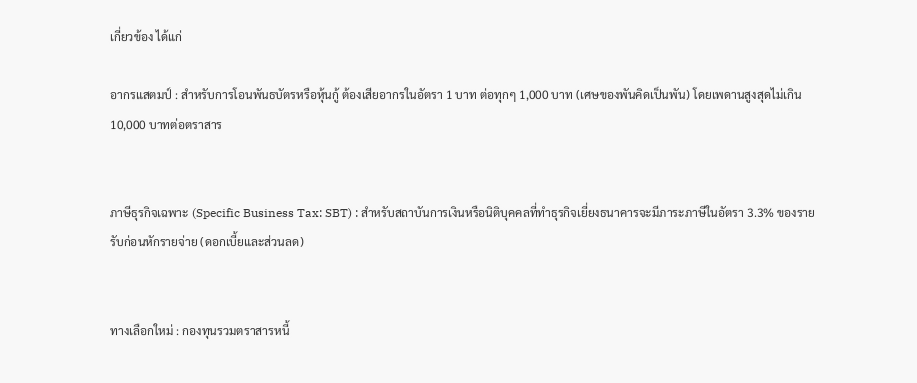เกี่ยวข้อง ได้แก่

อากรแสตมป์ : สำหรับการโอนพันธบัตรหรือหุ้นกู้ ต้องเสียอากรในอัตรา 1 บาท ต่อทุกๆ 1,000 บาท (เศษของพันคิดเป็นพัน) โดยเพดานสูงสุดไม่เกิน 10,000 บาทต่อตราสาร


ภาษีธุรกิจเฉพาะ (Specific Business Tax: SBT) : สำหรับสถาบันการเงินหรือนิติบุคคลที่ทำธุรกิจเยี่ยงธนาคารจะมีภาระภาษีในอัตรา 3.3% ของรายรับก่อนหักรายจ่าย (ดอกเบี้ยและส่วนลด)


ทางเลือกใหม่ : กองทุนรวมตราสารหนี้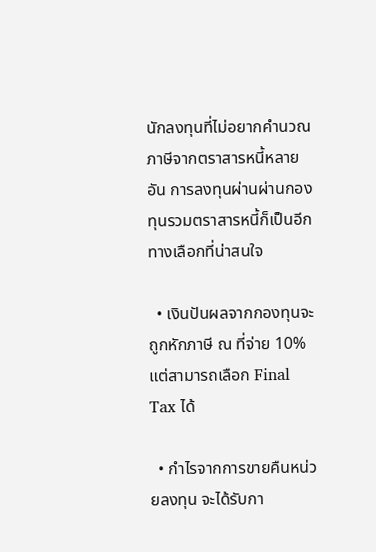นักลงทุนที่ไม่อยากคำนวณภาษีจากตราสารหนี้หลายอัน การลงทุนผ่านผ่านกองทุนรวมตราสารหนี้ก็เป็นอีกทางเลือกที่น่าสนใจ

  • เงินปันผลจากกองทุนจะถูกหักภาษี ณ ที่จ่าย 10% แต่สามารถเลือก Final Tax ได้

  • กำไรจากการขายคืนหน่วยลงทุน จะได้รับกา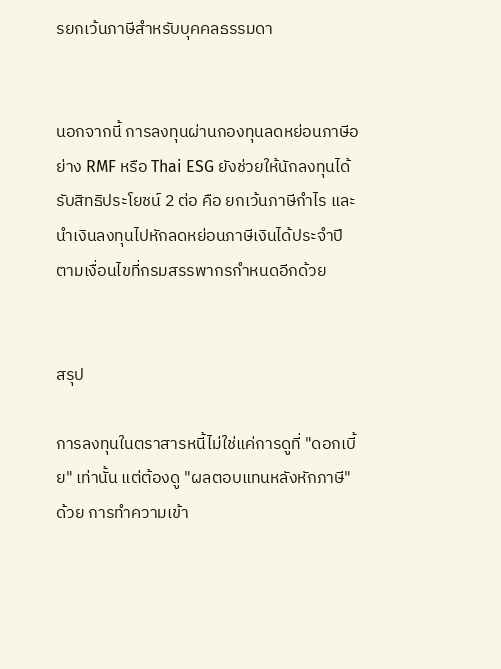รยกเว้นภาษีสำหรับบุคคลธรรมดา


นอกจากนี้ การลงทุนผ่านกองทุนลดหย่อนภาษีอย่าง RMF หรือ Thai ESG ยังช่วยให้นักลงทุนได้รับสิทธิประโยชน์ 2 ต่อ คือ ยกเว้นภาษีกำไร และ นำเงินลงทุนไปหักลดหย่อนภาษีเงินได้ประจำปี ตามเงื่อนไขที่กรมสรรพากรกำหนดอีกด้วย


สรุป

การลงทุนในตราสารหนี้ไม่ใช่แค่การดูที่ "ดอกเบี้ย" เท่านั้น แต่ต้องดู "ผลตอบแทนหลังหักภาษี" ด้วย การทำความเข้า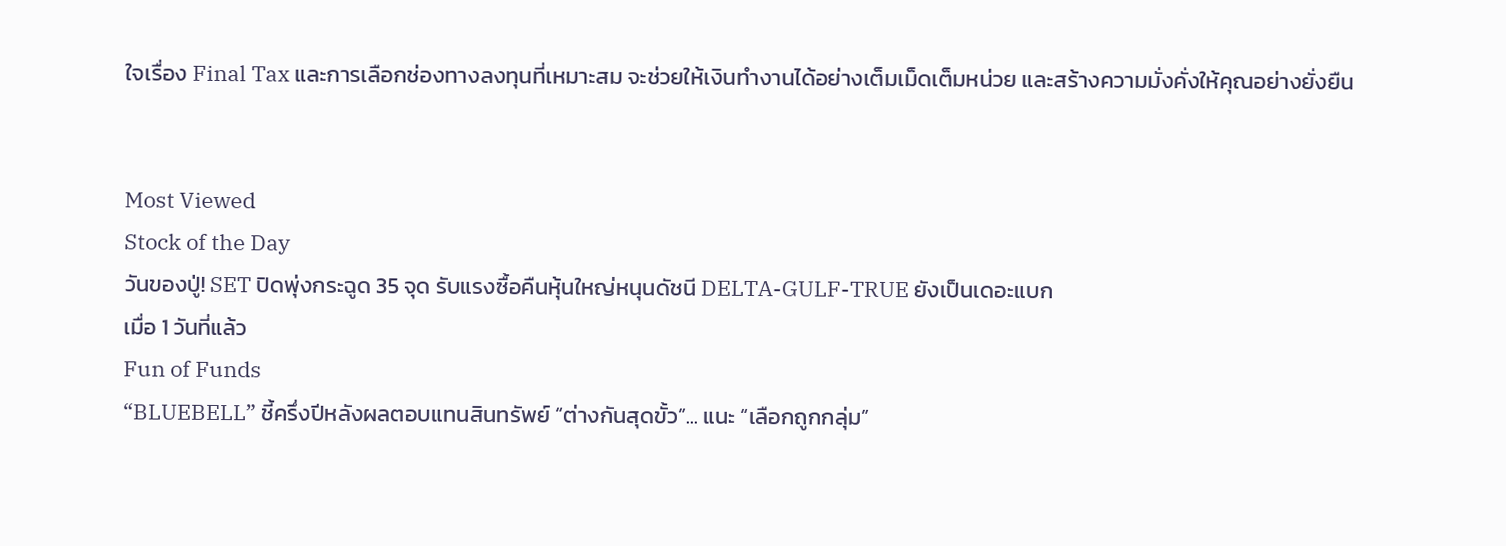ใจเรื่อง Final Tax และการเลือกช่องทางลงทุนที่เหมาะสม จะช่วยให้เงินทำงานได้อย่างเต็มเม็ดเต็มหน่วย และสร้างความมั่งคั่งให้คุณอย่างยั่งยืน


Most Viewed
Stock of the Day
วันของปู่! SET ปิดพุ่งกระฉูด 35 จุด รับแรงซื้อคืนหุ้นใหญ่หนุนดัชนี DELTA-GULF-TRUE ยังเป็นเดอะแบก
เมื่อ 1 วันที่แล้ว
Fun of Funds
“BLUEBELL” ชี้ครึ่งปีหลังผลตอบแทนสินทรัพย์ “ต่างกันสุดขั้ว”... แนะ “เลือกถูกกลุ่ม”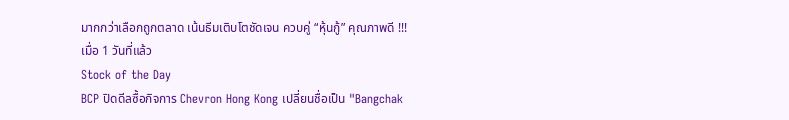มากกว่าเลือกถูกตลาด เน้นธีมเติบโตชัดเจน ควบคู่ “หุ้นกู้” คุณภาพดี !!!
เมื่อ 1 วันที่แล้ว
Stock of the Day
BCP ปิดดีลซื้อกิจการ Chevron Hong Kong เปลี่ยนชื่อเป็น "Bangchak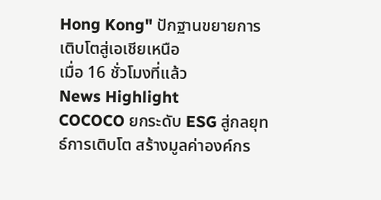Hong Kong" ปักฐานขยายการเติบโตสู่เอเชียเหนือ
เมื่อ 16 ชั่วโมงที่แล้ว
News Highlight
COCOCO ยกระดับ ESG สู่กลยุทธ์การเติบโต สร้างมูลค่าองค์กร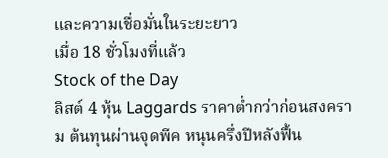และความเชื่อมั่นในระยะยาว
เมื่อ 18 ชั่วโมงที่แล้ว
Stock of the Day
ลิสต์ 4 หุ้น Laggards ราคาต่ำกว่าก่อนสงคราม ต้นทุนผ่านจุดพีค หนุนครึ่งปีหลังฟื้น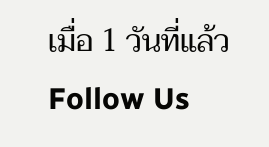เมื่อ 1 วันที่แล้ว
Follow Us